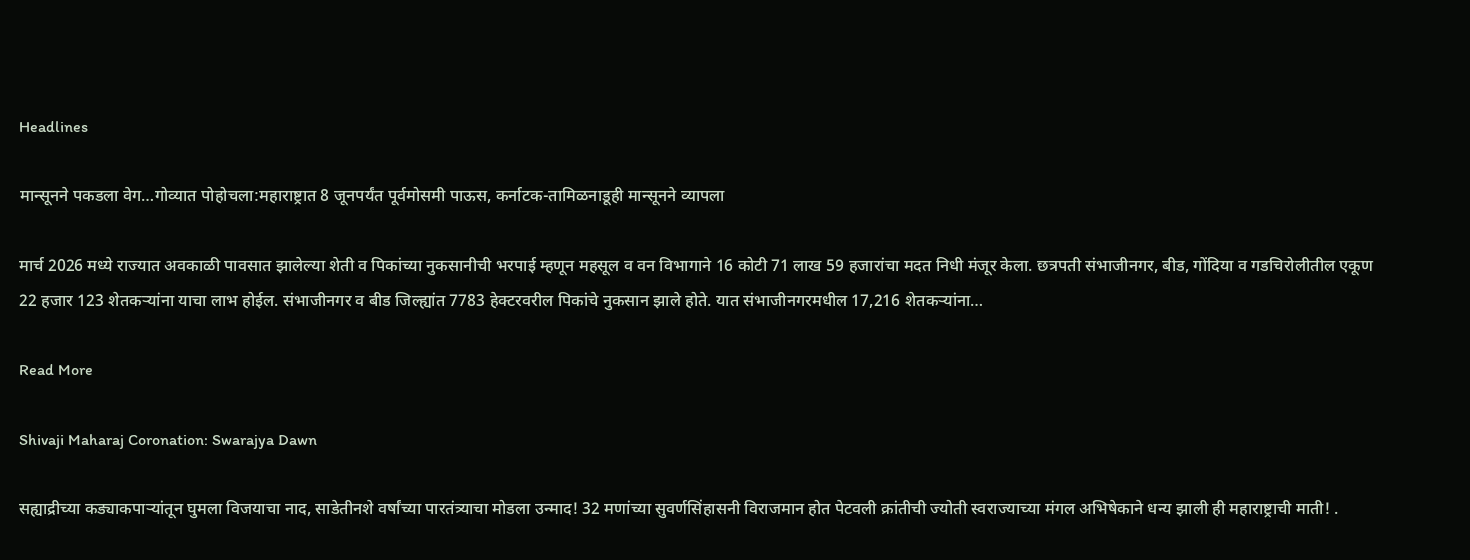Headlines

मान्सूनने पकडला वेग…गोव्यात पोहोचला:महाराष्ट्रात 8 जूनपर्यंत पूर्वमोसमी पाऊस, कर्नाटक-तामिळनाडूही मान्सूनने व्यापला

मार्च 2026 मध्ये राज्यात अवकाळी पावसात झालेल्या शेती व पिकांच्या नुकसानीची भरपाई म्हणून महसूल व वन विभागाने 16 कोटी 71 लाख 59 हजारांचा मदत निधी मंजूर केला. छत्रपती संभाजीनगर, बीड, गोंदिया व गडचिरोलीतील एकूण 22 हजार 123 शेतकऱ्यांना याचा लाभ होईल. संभाजीनगर व बीड जिल्ह्यांत 7783 हेक्टरवरील पिकांचे नुकसान झाले होते. यात संभाजीनगरमधील 17,216 शेतकऱ्यांना…

Read More

Shivaji Maharaj Coronation: Swarajya Dawn

सह्याद्रीच्या कड्याकपाऱ्यांतून घुमला विजयाचा नाद, साडेतीनशे वर्षांच्या पारतंत्र्याचा मोडला उन्माद! 32 मणांच्या सुवर्णसिंहासनी विराजमान होत पेटवली क्रांतीची ज्योती स्वराज्याच्या मंगल अभिषेकाने धन्य झाली ही महाराष्ट्राची माती! .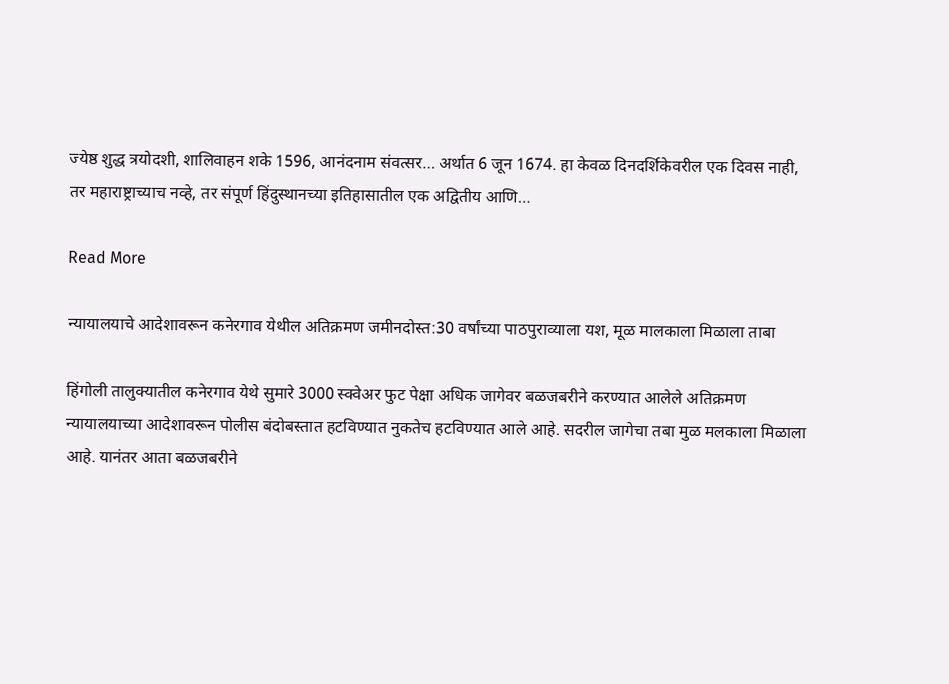ज्येष्ठ शुद्ध त्रयोदशी, शालिवाहन शके 1596, आनंदनाम संवत्सर… अर्थात 6 जून 1674. हा केवळ दिनदर्शिकेवरील एक दिवस नाही, तर महाराष्ट्राच्याच नव्हे, तर संपूर्ण हिंदुस्थानच्या इतिहासातील एक अद्वितीय आणि…

Read More

न्यायालयाचे आदेशावरून कनेरगाव येथील अतिक्रमण जमीनदोस्त:30 वर्षांच्या पाठपुराव्याला यश, मूळ मालकाला मिळाला ताबा

हिंगोली तालुक्यातील कनेरगाव येथे सुमारे 3000 स्क्वेअर फुट पेक्षा अधिक जागेवर बळजबरीने करण्यात आलेले अतिक्रमण न्यायालयाच्या आदेशावरून पोलीस बंदोबस्तात हटविण्यात नुकतेच हटविण्यात आले आहे. सदरील जागेचा तबा मुळ मलकाला मिळाला आहे. यानंतर आता बळजबरीने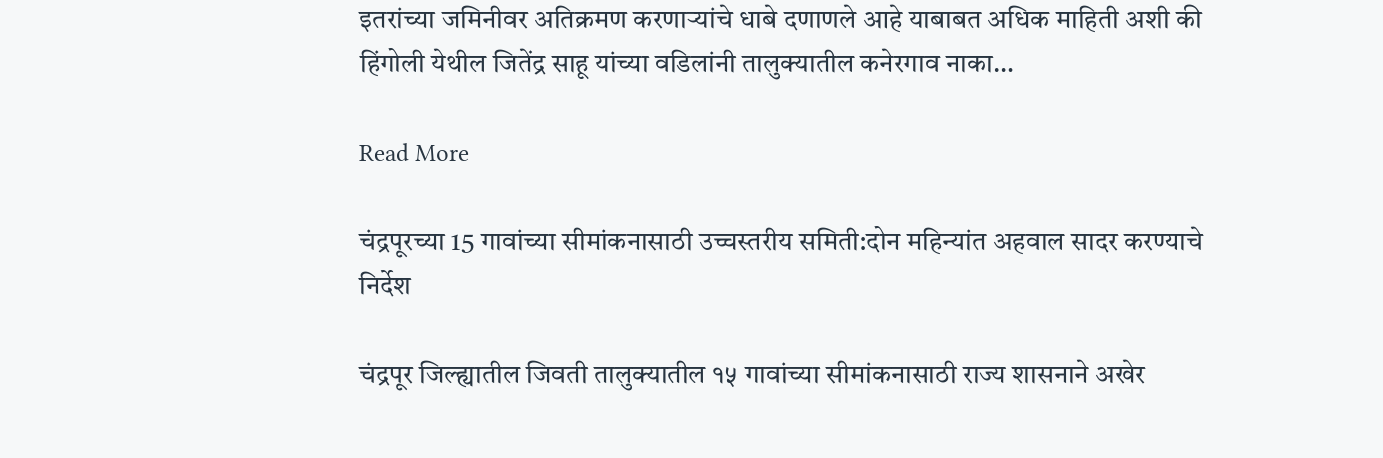इतरांच्या जमिनीवर अतिक्रमण करणाऱ्यांचे धाबे दणाणले आहे याबाबत अधिक माहिती अशी की हिंगोली येथील जितेंद्र साहू यांच्या वडिलांनी तालुक्यातील कनेरगाव नाका…

Read More

चंद्रपूरच्या 15 गावांच्या सीमांकनासाठी उच्चस्तरीय समिती:दोन महिन्यांत अहवाल सादर करण्याचे निर्देश

चंद्रपूर जिल्ह्यातील जिवती तालुक्यातील १५ गावांच्या सीमांकनासाठी राज्य शासनाने अखेर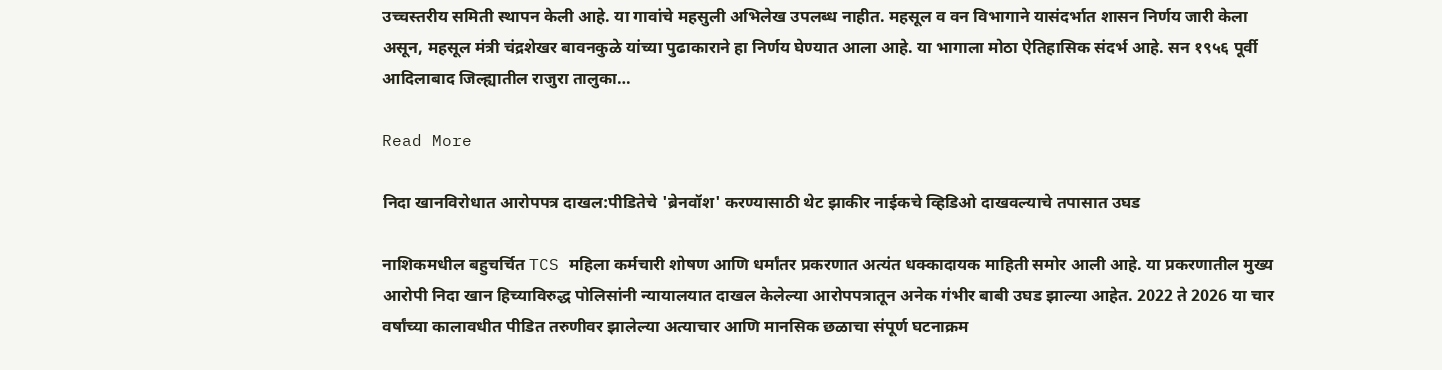उच्चस्तरीय समिती स्थापन केली आहे. या गावांचे महसुली अभिलेख उपलब्ध नाहीत. महसूल व वन विभागाने यासंदर्भात शासन निर्णय जारी केला असून, महसूल मंत्री चंद्रशेखर बावनकुळे यांच्या पुढाकाराने हा निर्णय घेण्यात आला आहे. या भागाला मोठा ऐतिहासिक संदर्भ आहे. सन १९५६ पूर्वी आदिलाबाद जिल्ह्यातील राजुरा तालुका…

Read More

निदा खानविरोधात आरोपपत्र दाखल:पीडितेचे 'ब्रेनवॉश' करण्यासाठी थेट झाकीर नाईकचे व्हिडिओ दाखवल्याचे तपासात उघड

नाशिकमधील बहुचर्चित TCS महिला कर्मचारी शोषण आणि धर्मांतर प्रकरणात अत्यंत धक्कादायक माहिती समोर आली आहे. या प्रकरणातील मुख्य आरोपी निदा खान हिच्याविरुद्ध पोलिसांनी न्यायालयात दाखल केलेल्या आरोपपत्रातून अनेक गंभीर बाबी उघड झाल्या आहेत. 2022 ते 2026 या चार वर्षांच्या कालावधीत पीडित तरुणीवर झालेल्या अत्याचार आणि मानसिक छळाचा संपूर्ण घटनाक्रम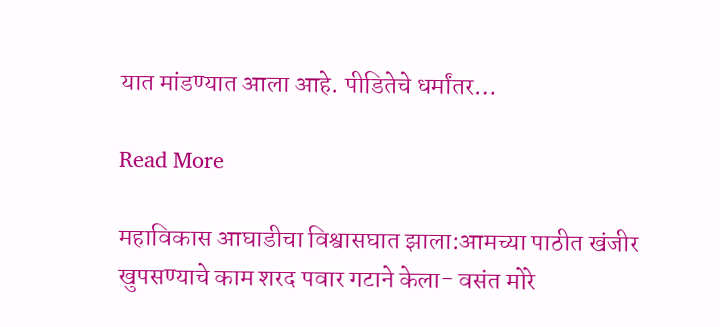यात मांडण्यात आला आहे. पीडितेचे धर्मांतर…

Read More

महाविकास आघाडीचा विश्वासघात झाला:आमच्या पाठीत खंजीर खुपसण्याचे काम शरद पवार गटाने केला- वसंत मोरे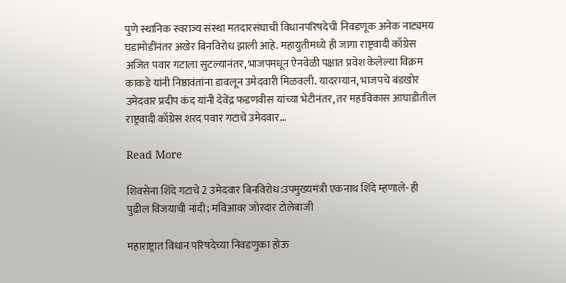पुणे स्थानिक स्वराज्य संस्था मतदारसंघाची विधानपरिषदेची निवडणूक अनेक नाट्यमय घडामोडींनंतर अखेर बिनविरोध झाली आहे. महायुतीमध्ये ही जागा राष्ट्रवादी काँग्रेस अजित पवार गटाला सुटल्यानंतर, भाजपमधून ऐनवेळी पक्षात प्रवेश केलेल्या विक्रम काकडे यांनी निष्ठावंतांना डावलून उमेदवारी मिळवली. यादरम्यान, भाजपचे बंडखोर उमेदवार प्रदीप कंद यांनी देवेंद्र फडणवीस यांच्या भेटीनंतर, तर महाविकास आघाडीतील राष्ट्रवादी काँग्रेस शरद पवार गटाचे उमेदवार…

Read More

शिवसेना शिंदे गटाचे 2 उमेदवार बिनविरोध:उपमुख्यमंत्री एकनाथ शिंदे म्हणाले- ही पुढील विजयाची नांदी; मविआवर जोरदार टोलेबाजी

महाराष्ट्रात विधान परिषदेच्या निवडणुका होऊ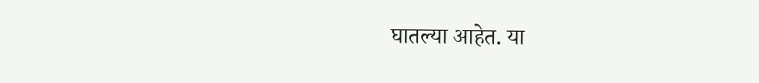घातल्या आहेत. या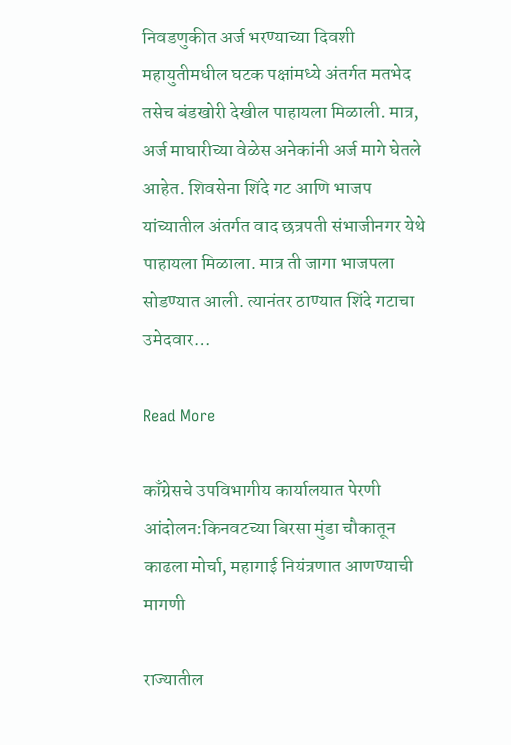निवडणुकीत अर्ज भरण्याच्या दिवशी महायुतीमधील घटक पक्षांमध्ये अंतर्गत मतभेद तसेच बंडखोरी देखील पाहायला मिळाली. मात्र, अर्ज माघारीच्या वेळेस अनेकांनी अर्ज मागे घेतले आहेत. शिवसेना शिंदे गट आणि भाजप यांच्यातील अंतर्गत वाद छत्रपती संभाजीनगर येथे पाहायला मिळाला. मात्र ती जागा भाजपला सोडण्यात आली. त्यानंतर ठाण्यात शिंदे गटाचा उमेदवार…

Read More

काँग्रेसचे उपविभागीय कार्यालयात पेरणी आंदोलन:किनवटच्या बिरसा मुंडा चौकातून काढला मोर्चा, महागाई नियंत्रणात आणण्याची मागणी

राज्यातील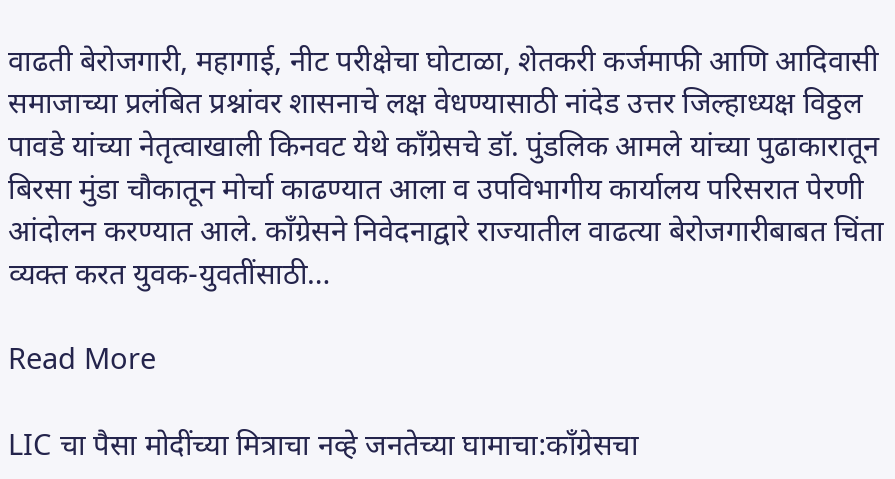वाढती बेरोजगारी, महागाई, नीट परीक्षेचा घोटाळा, शेतकरी कर्जमाफी आणि आदिवासी समाजाच्या प्रलंबित प्रश्नांवर शासनाचे लक्ष वेधण्यासाठी नांदेड उत्तर जिल्हाध्यक्ष विठ्ठल पावडे यांच्या नेतृत्वाखाली किनवट येथे काँग्रेसचे डॉ. पुंडलिक आमले यांच्या पुढाकारातून बिरसा मुंडा चौकातून मोर्चा काढण्यात आला व उपविभागीय कार्यालय परिसरात पेरणी आंदोलन करण्यात आले. काँग्रेसने निवेदनाद्वारे राज्यातील वाढत्या बेरोजगारीबाबत चिंता व्यक्त करत युवक-युवतींसाठी…

Read More

LIC चा पैसा मोदींच्या मित्राचा नव्हे जनतेच्या घामाचा:काँग्रेसचा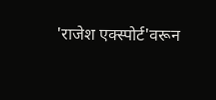'राजेश एक्स्पोर्ट'वरून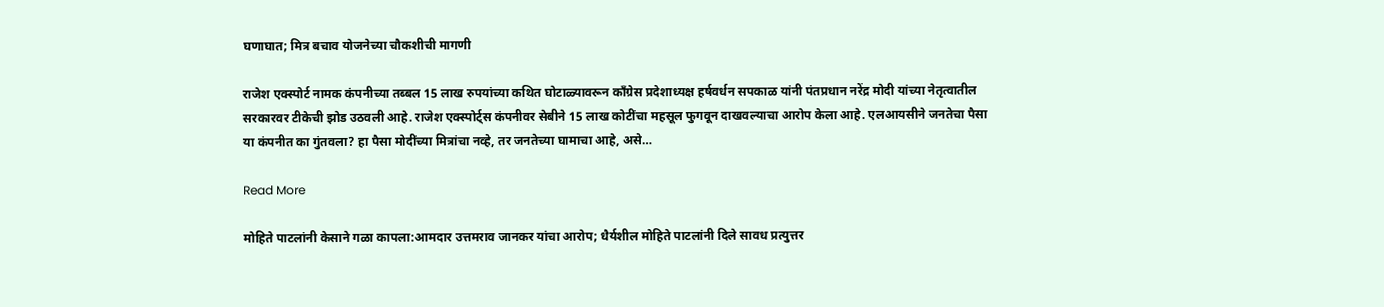घणाघात; मित्र बचाव योजनेच्या चौकशीची मागणी

राजेश एक्स्पोर्ट नामक कंपनीच्या तब्बल 15 लाख रुपयांच्या कथित घोटाळ्यावरून काँग्रेस प्रदेशाध्यक्ष हर्षवर्धन सपकाळ यांनी पंतप्रधान नरेंद्र मोदी यांच्या नेतृत्वातील सरकारवर टीकेची झोड उठवली आहे. राजेश एक्स्पोर्ट्स कंपनीवर सेबीने 15 लाख कोटींचा महसूल फुगवून दाखवल्याचा आरोप केला आहे. एलआयसीने जनतेचा पैसा या कंपनीत का गुंतवला? हा पैसा मोदींच्या मित्रांचा नव्हे, तर जनतेच्या घामाचा आहे, असे…

Read More

मोहिते पाटलांनी केसाने गळा कापला:आमदार उत्तमराव जानकर यांचा आरोप; धैर्यशील मोहिते पाटलांनी दिले सावध प्रत्युत्तर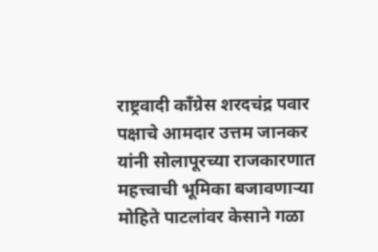राष्ट्रवादी काँग्रेस शरदचंद्र पवार पक्षाचे आमदार उत्तम जानकर यांनी सोलापूरच्या राजकारणात महत्त्वाची भूमिका बजावणाऱ्या मोहिते पाटलांवर केसाने गळा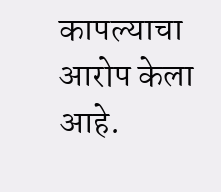कापल्याचा आरोप केला आहे.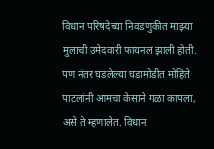विधान परिषदेच्या निवडणुकीत माझ्या मुलाची उमेदवारी फायनल झाली होती. पण नंतर घडलेल्या घडामोडीत मोहिते पाटलांनी आमचा केसाने गळा कापला, असे ते म्हणालेत. विधान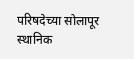परिषदेच्या सोलापूर स्थानिक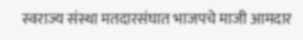स्वराज्य संस्था मतदारसंघात भाजपचे माजी आमदार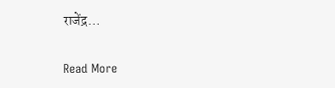राजेंद्र…

Read More